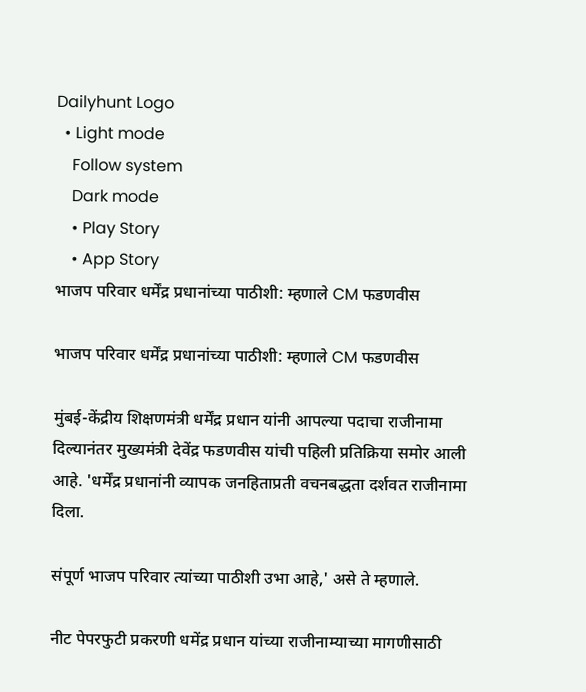Dailyhunt Logo
  • Light mode
    Follow system
    Dark mode
    • Play Story
    • App Story
भाजप परिवार धर्मेंद्र प्रधानांच्या पाठीशी: म्हणाले CM फडणवीस

भाजप परिवार धर्मेंद्र प्रधानांच्या पाठीशी: म्हणाले CM फडणवीस

मुंबई-केंद्रीय शिक्षणमंत्री धर्मेंद्र प्रधान यांनी आपल्या पदाचा राजीनामा दिल्यानंतर मुख्यमंत्री देवेंद्र फडणवीस यांची पहिली प्रतिक्रिया समोर आली आहे. 'धर्मेंद्र प्रधानांनी व्यापक जनहिताप्रती वचनबद्धता दर्शवत राजीनामा दिला.

संपूर्ण भाजप परिवार त्यांच्या पाठीशी उभा आहे,' असे ते म्हणाले.

नीट पेपरफुटी प्रकरणी धमेंद्र प्रधान यांच्या राजीनाम्याच्या मागणीसाठी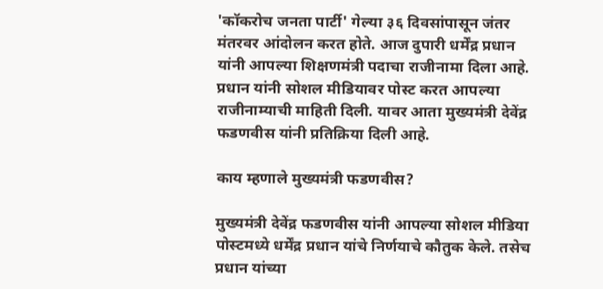'कॉकरोच जनता पार्टी' गेल्या ३६ दिवसांपासून जंतर मंतरवर आंदोलन करत होते. आज दुपारी धर्मेंद्र प्रधान यांनी आपल्या शिक्षणमंत्री पदाचा राजीनामा दिला आहे. प्रधान यांनी सोशल मीडियावर पोस्ट करत आपल्या राजीनाम्याची माहिती दिली. यावर आता मुख्यमंत्री देवेंद्र फडणवीस यांनी प्रतिक्रिया दिली आहे.

काय म्हणाले मुख्यमंत्री फडणवीस?

मुख्यमंत्री देवेंद्र फडणवीस यांनी आपल्या सोशल मीडिया पोस्टमध्ये धर्मेंद्र प्रधान यांचे निर्णयाचे कौतुक केले. तसेच प्रधान यांच्या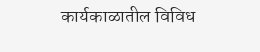कार्यकाळातील विविध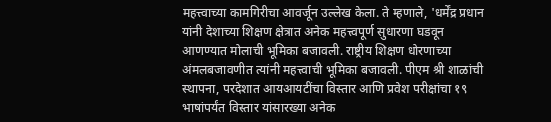महत्त्वाच्या कामगिरीचा आवर्जून उल्लेख केला. ते म्हणाले, 'धर्मेंद्र प्रधान यांनी देशाच्या शिक्षण क्षेत्रात अनेक महत्त्वपूर्ण सुधारणा घडवून आणण्यात मोलाची भूमिका बजावली. राष्ट्रीय शिक्षण धोरणाच्या अंमलबजावणीत त्यांनी महत्त्वाची भूमिका बजावली. पीएम श्री शाळांची स्थापना, परदेशात आयआयटींचा विस्तार आणि प्रवेश परीक्षांचा १९ भाषांपर्यंत विस्तार यांसारख्या अनेक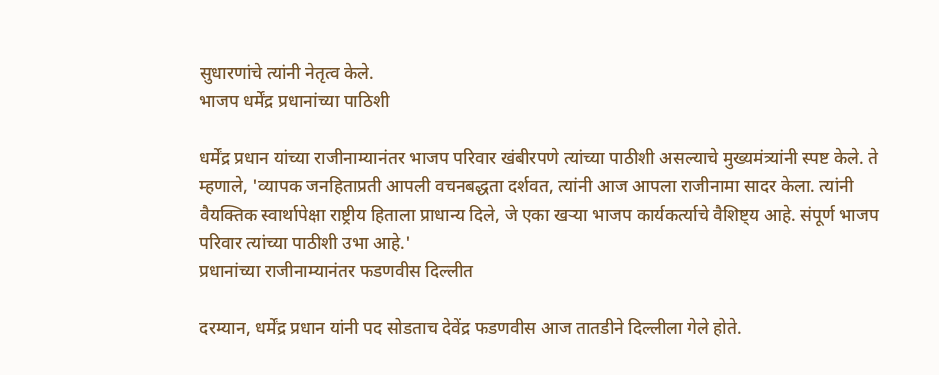सुधारणांचे त्यांनी नेतृत्व केले.
भाजप धर्मेंद्र प्रधानांच्या पाठिशी

धर्मेंद्र प्रधान यांच्या राजीनाम्यानंतर भाजप परिवार खंबीरपणे त्यांच्या पाठीशी असल्याचे मुख्यमंत्र्यांनी स्पष्ट केले. ते म्हणाले, 'व्यापक जनहिताप्रती आपली वचनबद्धता दर्शवत, त्यांनी आज आपला राजीनामा सादर केला. त्यांनी वैयक्तिक स्वार्थापेक्षा राष्ट्रीय हिताला प्राधान्य दिले, जे एका खऱ्या भाजप कार्यकर्त्याचे वैशिष्ट्य आहे. संपूर्ण भाजप परिवार त्यांच्या पाठीशी उभा आहे.'
प्रधानांच्या राजीनाम्यानंतर फडणवीस दिल्लीत

दरम्यान, धर्मेंद्र प्रधान यांनी पद सोडताच देवेंद्र फडणवीस आज तातडीने दिल्लीला गेले होते.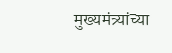मुख्यमंत्र्यांच्या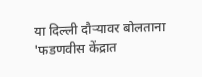या दिल्ली दौऱ्यावर बोलताना 'फडणवीस केंद्रात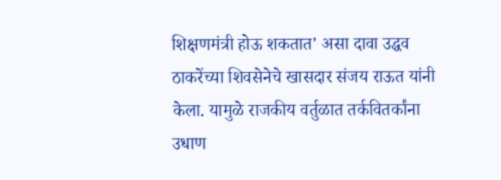शिक्षणमंत्री होऊ शकतात' असा दावा उद्धव ठाकरेंच्या शिवसेनेचे खासदार संजय राऊत यांनी केला. यामुळे राजकीय वर्तुळात तर्कवितर्कांना उधाण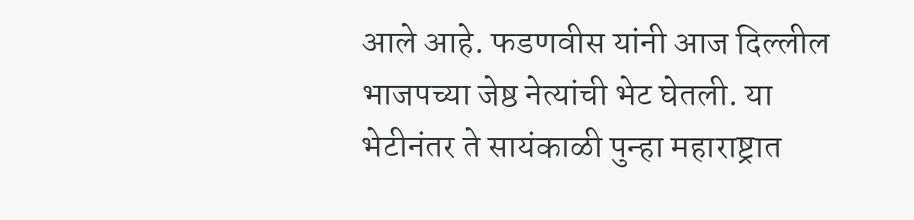आले आहे. फडणवीस यांनी आज दिल्लील भाजपच्या जेष्ठ नेत्यांची भेट घेतली. या भेटीनंतर ते सायंकाळी पुन्हा महाराष्ट्रात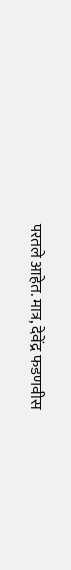परतले आहेत. मात्र, देवेंद्र फडणवीस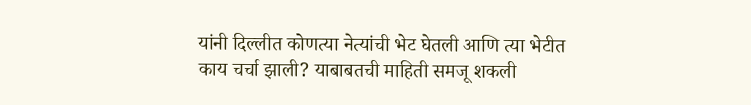यांनी दिल्लीत कोणत्या नेत्यांची भेट घेतली आणि त्या भेटीत काय चर्चा झाली? याबाबतची माहिती समजू शकली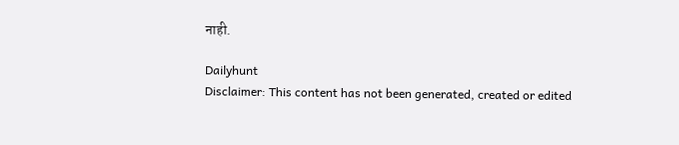नाही.

Dailyhunt
Disclaimer: This content has not been generated, created or edited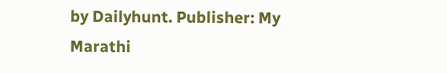by Dailyhunt. Publisher: My Marathi